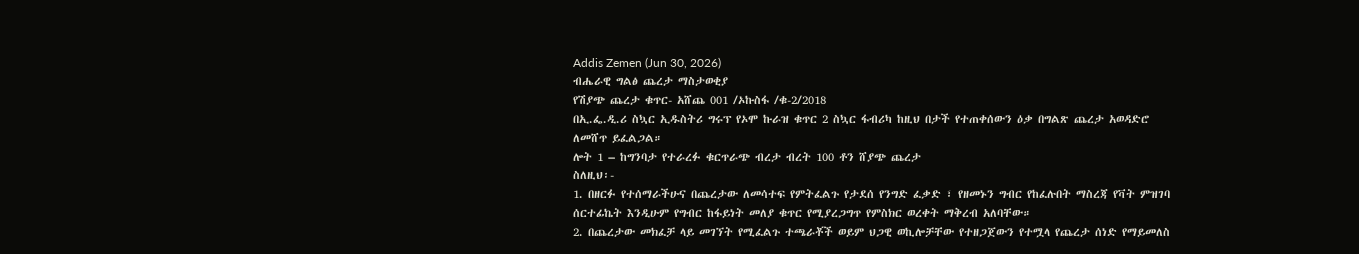Addis Zemen (Jun 30, 2026)
ብሔራዊ ግልፅ ጨረታ ማስታወቂያ
የሽያጭ ጨረታ ቁጥር- አሸጨ 001 /ኦኩስፋ /ቁ-2/2018
በኢ.ፌ.ዲ.ሪ ስኳር ኢዱስትሪ ግሩፕ የኦሞ ኩራዝ ቁጥር 2 ስኳር ፋብሪካ ከዚህ በታች የተጠቀሰውን ዕቃ በግልጽ ጨረታ አወዳድሮ ለመሸጥ ይፈልጋል።
ሎት 1 – ከግንባታ የተራረፉ ቁርጥራጭ ብረታ ብረት 100 ቶን ሸያጭ ጨረታ
ስለዚህ፡-
1. በዘርፉ የተሰማራችሁና በጨረታው ለመሳተፍ የምትፈልጉ የታደሰ የንግድ ፈቃድ ፣ የዘመኑን ግብር የከፈሉበት ማስረጃ የቫት ምዝገባ ሰርተፊኬት እንዲሁም የግብር ከፋይነት መለያ ቁጥር የሚያረጋግጥ የምስክር ወረቀት ማቅረብ አለባቸው።
2. በጨረታው መክፈቻ ላይ መገኘት የሚፈልጉ ተጫራቾች ወይም ህጋዊ ወኪሎቻቸው የተዘጋጀውን የተሟላ የጨረታ ሰነድ የማይመለስ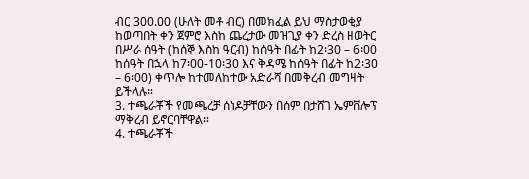ብር 300.00 (ሁለት መቶ ብር) በመክፈል ይህ ማስታወቂያ ከወጣበት ቀን ጀምሮ እስከ ጨረታው መዝጊያ ቀን ድረስ ዘወትር በሥራ ሰዓት (ከሰኞ እስከ ዓርብ) ከሰዓት በፊት ከ2፡30 – 6፡00 ከሰዓት በኋላ ከ7፡00-10፡30 እና ቅዳሜ ከሰዓት በፊት ከ2፡30 – 6፡00) ቀጥሎ ከተመለከተው አድራሻ በመቅረብ መግዛት ይችላሉ።
3. ተጫራቾች የመጫረቻ ሰነዶቻቸውን በሰም በታሸገ ኤምቨሎፕ ማቅረብ ይኖርባቸዋል።
4. ተጫራቾች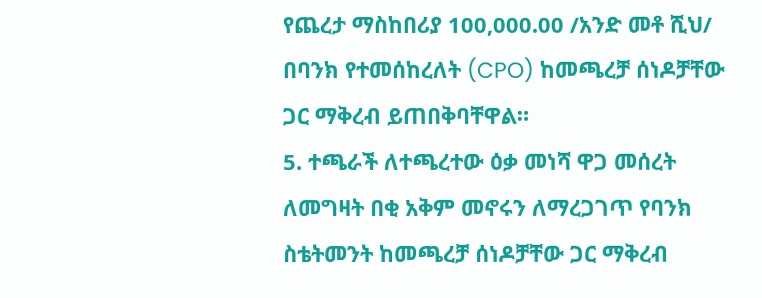የጨረታ ማስከበሪያ 100,000.00 /አንድ መቶ ሺህ/ በባንክ የተመሰከረለት (CPO) ከመጫረቻ ሰነዶቻቸው ጋር ማቅረብ ይጠበቅባቸዋል።
5. ተጫራች ለተጫረተው ዕቃ መነሻ ዋጋ መሰረት ለመግዛት በቂ አቅም መኖሩን ለማረጋገጥ የባንክ ስቴትመንት ከመጫረቻ ሰነዶቻቸው ጋር ማቅረብ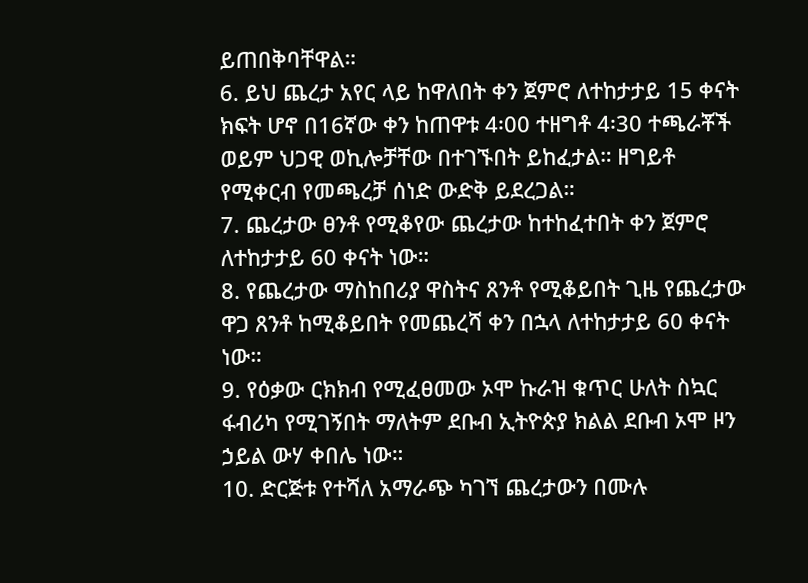ይጠበቅባቸዋል።
6. ይህ ጨረታ አየር ላይ ከዋለበት ቀን ጀምሮ ለተከታታይ 15 ቀናት ክፍት ሆኖ በ16ኛው ቀን ከጠዋቱ 4፡00 ተዘግቶ 4፡30 ተጫራቾች ወይም ህጋዊ ወኪሎቻቸው በተገኙበት ይከፈታል። ዘግይቶ የሚቀርብ የመጫረቻ ሰነድ ውድቅ ይደረጋል።
7. ጨረታው ፀንቶ የሚቆየው ጨረታው ከተከፈተበት ቀን ጀምሮ ለተከታታይ 60 ቀናት ነው።
8. የጨረታው ማስከበሪያ ዋስትና ጸንቶ የሚቆይበት ጊዜ የጨረታው ዋጋ ጸንቶ ከሚቆይበት የመጨረሻ ቀን በኋላ ለተከታታይ 60 ቀናት ነው።
9. የዕቃው ርክክብ የሚፈፀመው ኦሞ ኩራዝ ቁጥር ሁለት ስኳር ፋብሪካ የሚገኝበት ማለትም ደቡብ ኢትዮጵያ ክልል ደቡብ ኦሞ ዞን ኃይል ውሃ ቀበሌ ነው።
10. ድርጅቱ የተሻለ አማራጭ ካገኘ ጨረታውን በሙሉ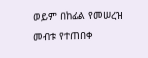ወይም በከፊል የመሠረዝ መብቱ የተጠበቀ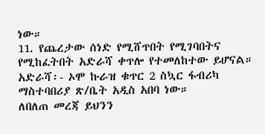ነው።
11. የጨረታው ሰነድ የሚሸጥበት የሚገባበትና የሚከፈትበት አድራሻ ቀጥሎ የተመለከተው ይሆናል።
አድራሻ፡- ኦሞ ኩራዝ ቁጥር 2 ስኳር ፋብሪካ ማስተባበሪያ ጽ/ቤት አዲስ አበባ ነው።
ለበለጠ መረጃ ይህንን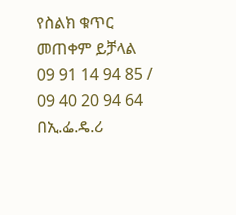የስልክ ቁጥር መጠቀም ይቻላል 09 91 14 94 85 / 09 40 20 94 64
በኢ.ፌ.ዴ.ሪ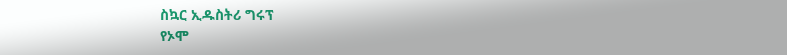ስኳር ኢዱስትሪ ግሩፕ
የኦሞ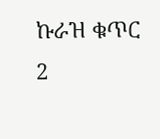ኩራዝ ቁጥር 2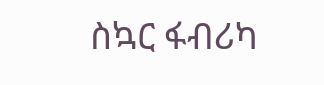ስኳር ፋብሪካ